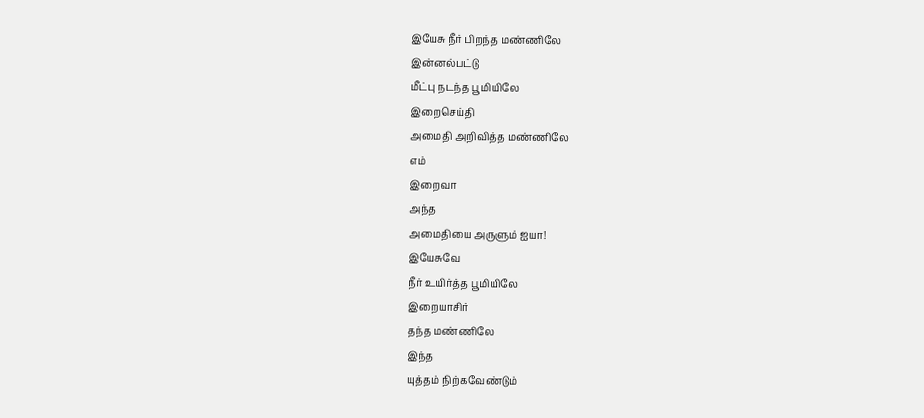இயேசு நீர் பிறந்த மண்ணிலே
இன்னல்பட்டு
மீட்பு நடந்த பூமியிலே
இறைசெய்தி
அமைதி அறிவித்த மண்ணிலே
எம்
இறைவா
அந்த
அமைதியை அருளும் ஐயா!
இயேசுவே
நீர் உயிர்த்த பூமியிலே
இறையாசிர்
தந்த மண்ணிலே
இந்த
யுத்தம் நிற்கவேண்டும்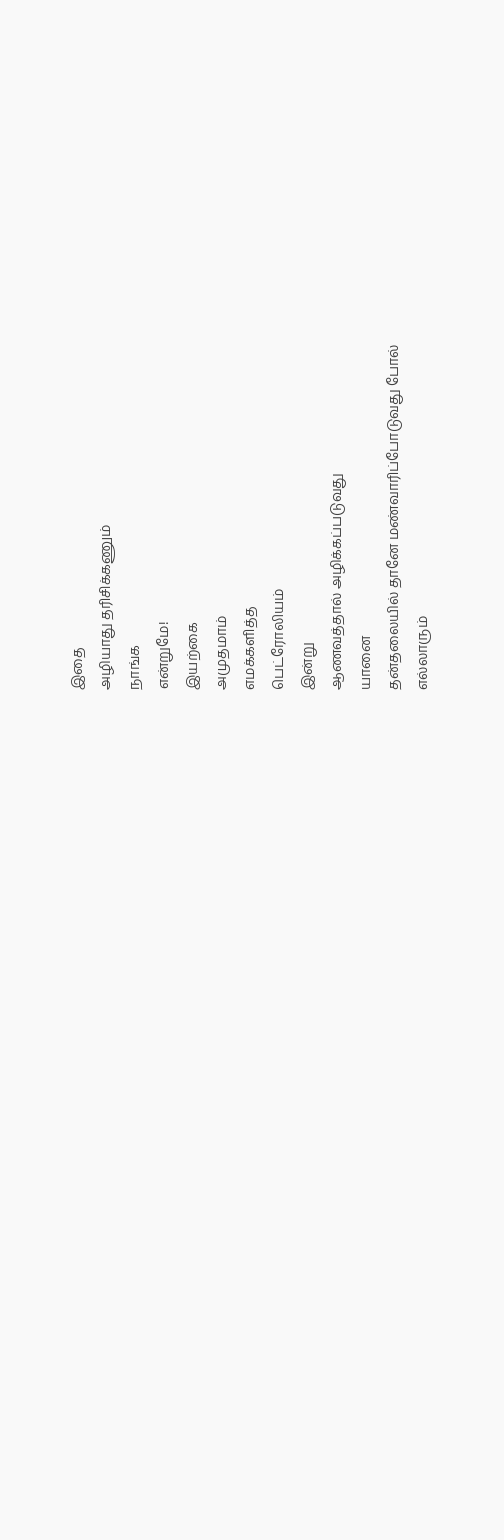இதை
அழியாது தரிசிக்கணும்
நாங்க
என்றுமே!
இயற்கை
அமுதமாம்
எமக்களித்த
பெட்ரோலியம்
இன்று
ஆணவத்தால் அழிக்கப்படுவது
யானை
தன்தலையில் தானே மண்வாரிப்போடுவது போல்
எல்லாரும்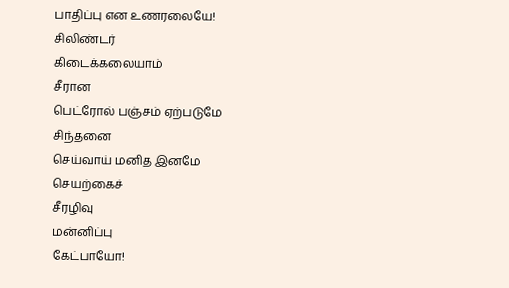பாதிப்பு என உணரலையே!
சிலிண்டர்
கிடைக்கலையாம்
சீரான
பெட்ரோல் பஞ்சம் ஏற்படுமே
சிந்தனை
செய்வாய் மனித இனமே
செயற்கைச்
சீரழிவு
மன்னிப்பு
கேட்பாயோ!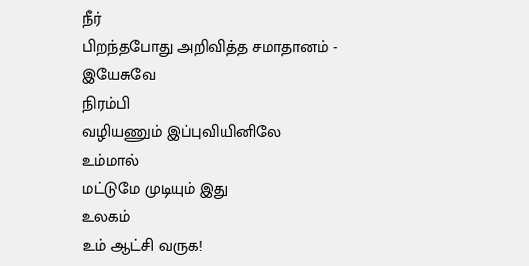நீர்
பிறந்தபோது அறிவித்த சமாதானம் - இயேசுவே
நிரம்பி
வழியணும் இப்புவியினிலே
உம்மால்
மட்டுமே முடியும் இது
உலகம்
உம் ஆட்சி வருக!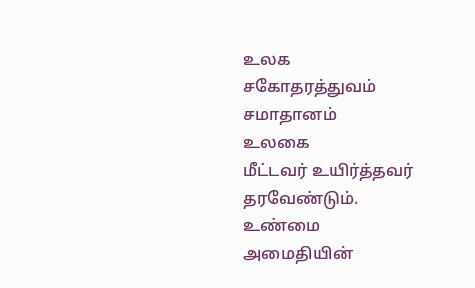உலக
சகோதரத்துவம் சமாதானம்
உலகை
மீட்டவர் உயிர்த்தவர் தரவேண்டும்.
உண்மை
அமைதியின்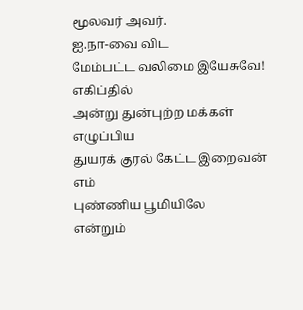மூலவர் அவர்.
ஐ.நா-வை விட
மேம்பட்ட வலிமை இயேசுவே!
எகிப்தில்
அன்று துன்புற்ற மக்கள்
எழுப்பிய
துயரக் குரல் கேட்ட இறைவன்
எம்
புண்ணிய பூமியிலே
என்றும்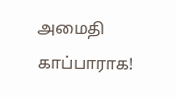அமைதி காப்பாராக!